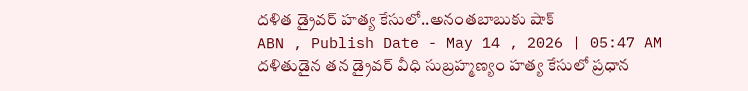దళిత డ్రైవర్ హత్య కేసులో..అనంతబాబుకు షాక్
ABN , Publish Date - May 14 , 2026 | 05:47 AM
దళితుడైన తన డ్రైవర్ వీధి సుబ్రహ్మణ్యం హత్య కేసులో ప్రధాన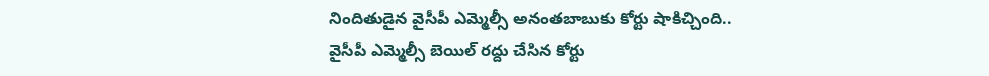నిందితుడైన వైసీపీ ఎమ్మెల్సీ అనంతబాబుకు కోర్టు షాకిచ్చింది..
వైసీపీ ఎమ్మెల్సీ బెయిల్ రద్దు చేసిన కోర్టు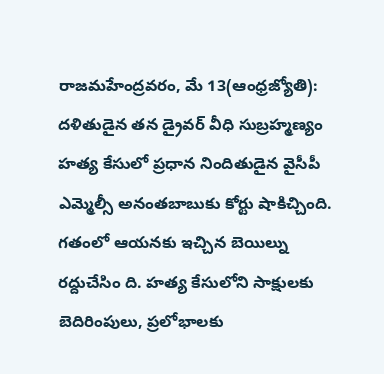రాజమహేంద్రవరం, మే 13(ఆంధ్రజ్యోతి): దళితుడైన తన డ్రైవర్ వీధి సుబ్రహ్మణ్యం హత్య కేసులో ప్రధాన నిందితుడైన వైసీపీ ఎమ్మెల్సీ అనంతబాబుకు కోర్టు షాకిచ్చింది. గతంలో ఆయనకు ఇచ్చిన బెయిల్ను రద్దుచేసిం ది. హత్య కేసులోని సాక్షులకు బెదిరింపులు, ప్రలోభాలకు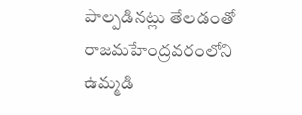పాల్పడినట్లు తేలడంతో రాజమహేంద్రవరంలోని ఉమ్మడి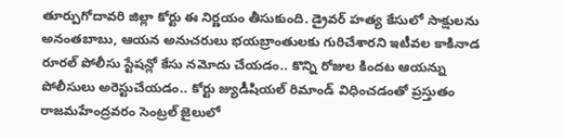తూర్పుగోదావరి జిల్లా కోర్టు ఈ నిర్ణయం తీసుకుంది. డ్రైవర్ హత్య కేసులో సాక్షులను అనంతబాబు, ఆయన అనుచరులు భయబ్రాంతులకు గురిచేశారని ఇటీవల కాకినాడ రూరల్ పోలీసు స్టేషన్లో కేసు నమోదు చేయడం.. కొన్ని రోజుల కిందట ఆయన్ను పోలీసులు అరెస్టుచేయడం.. కోర్టు జ్యుడీషియల్ రిమాండ్ విధించడంతో ప్రస్తుతం రాజమహేంద్రవరం సెంట్రల్ జైలులో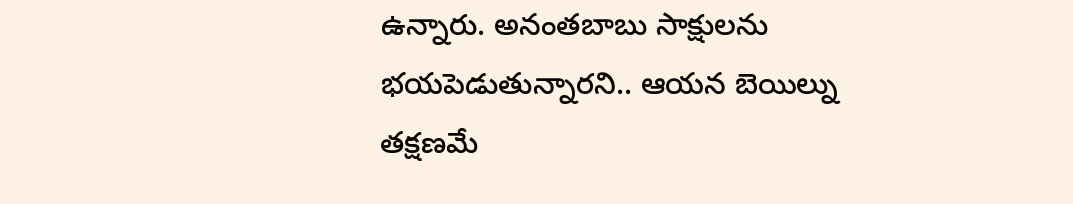ఉన్నారు. అనంతబాబు సాక్షులను భయపెడుతున్నారని.. ఆయన బెయిల్ను తక్షణమే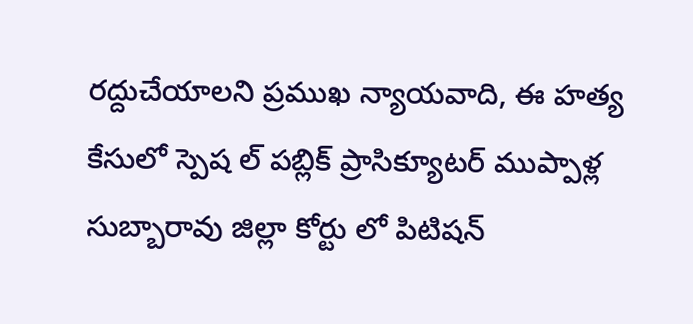రద్దుచేయాలని ప్రముఖ న్యాయవాది, ఈ హత్య కేసులో స్పెష ల్ పబ్లిక్ ప్రాసిక్యూటర్ ముప్పాళ్ల సుబ్బారావు జిల్లా కోర్టు లో పిటిషన్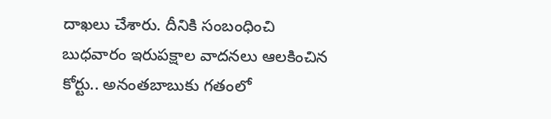దాఖలు చేశారు. దీనికి సంబంధించి బుధవారం ఇరుపక్షాల వాదనలు ఆలకించిన కోర్టు.. అనంతబాబుకు గతంలో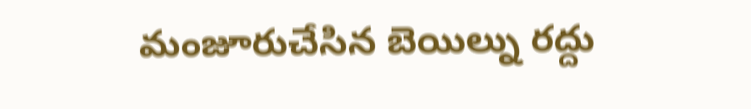మంజూరుచేసిన బెయిల్ను రద్దు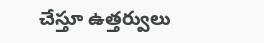చేస్తూ ఉత్తర్వులు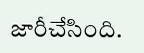జారీచేసింది.